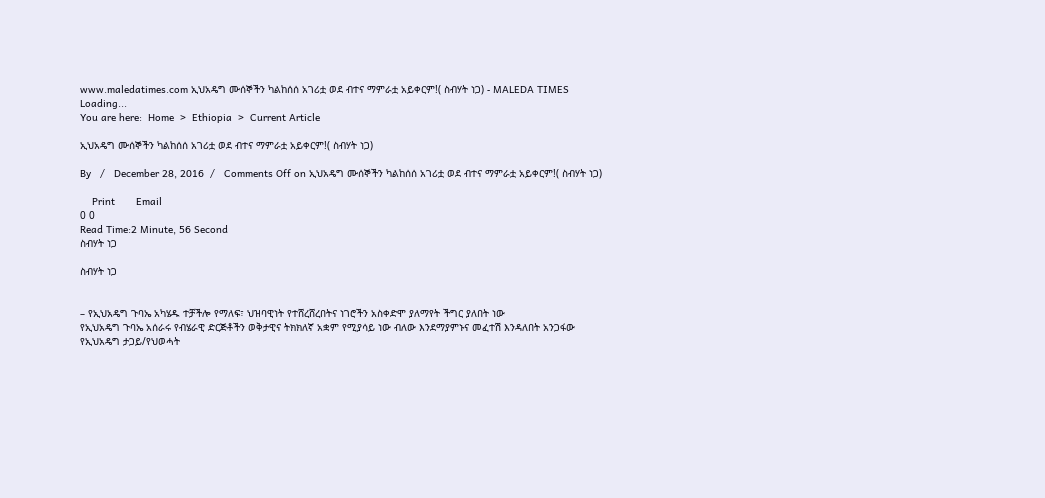www.maledatimes.com ኢህአዴግ ሙሰኞችን ካልከሰሰ አገሪቷ ወደ ብተና ማምራቷ አይቀርም!( ስብሃት ነጋ) - MALEDA TIMES
Loading...
You are here:  Home  >  Ethiopia  >  Current Article

ኢህአዴግ ሙሰኞችን ካልከሰሰ አገሪቷ ወደ ብተና ማምራቷ አይቀርም!( ስብሃት ነጋ)

By   /   December 28, 2016  /   Comments Off on ኢህአዴግ ሙሰኞችን ካልከሰሰ አገሪቷ ወደ ብተና ማምራቷ አይቀርም!( ስብሃት ነጋ)

    Print       Email
0 0
Read Time:2 Minute, 56 Second
ስብሃት ነጋ

ስብሃት ነጋ


– የኢህአዴግ ጉባኤ አካሄዱ ተቻችሎ የማለፍ፣ ህዝባዊነት የተሸረሸረበትና ነገሮችን አስቀድሞ ያለማየት ችግር ያለበት ነው
የኢህአዴግ ጉባኤ አሰራሩ የብሄራዊ ድርጅቶችን ወቅታዊና ትክክለኛ አቋም የሚያሳይ ነው ብለው እንደማያምኑና መፈተሽ እንዳለበት አንጋፋው የኢህአዴግ ታጋይ/የህወሓት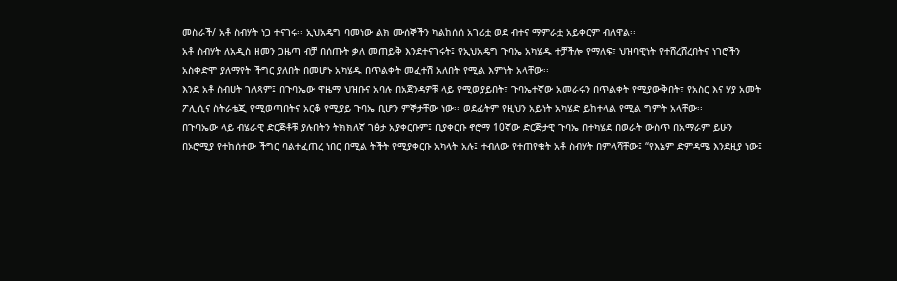መስራች/ አቶ ስብሃት ነጋ ተናገሩ፡፡ ኢህአዴግ ባመነው ልክ ሙሰኞችን ካልከሰሰ አገሪቷ ወደ ብተና ማምራቷ አይቀርም ብለዋል፡፡
አቶ ስብሃት ለአዲስ ዘመን ጋዜጣ ብቻ በሰጡት ቃለ መጠይቅ እንደተናገሩት፤ የኢህአዴግ ጉባኤ አካሄዱ ተቻችሎ የማለፍ፣ ህዝባዊነት የተሸረሸረበትና ነገሮችን አስቀድሞ ያለማየት ችግር ያለበት በመሆኑ አካሄዱ በጥልቀት መፈተሽ አለበት የሚል እምነት አላቸው፡፡
እንደ አቶ ስብሀት ገለጻም፤ በጉባኤው ዋዜማ ህዝቡና አባሉ በአጀንዳዎቹ ላይ የሚወያይበት፣ ጉባኤተኛው አመራሩን በጥልቀት የሚያውቅበት፣ የአስር እና ሃያ አመት ፖሊሲና ስትራቴጂ የሚወጣበትና አርቆ የሚያይ ጉባኤ ቢሆን ምኞታቸው ነው፡፡ ወደፊትም የዚህን አይነት አካሄድ ይከተላል የሚል ግምት አላቸው፡፡
በጉባኤው ላይ ብሄራዊ ድርጅቶቹ ያሉበትን ትክክለኛ ገፅታ አያቀርቡም፤ ቢያቀርቡ ኖሮማ 10ኛው ድርጅታዊ ጉባኤ በተካሄደ በወራት ውስጥ በአማራም ይሁን በኦሮሚያ የተከሰተው ችግር ባልተፈጠረ ነበር በሚል ትችት የሚያቀርቡ አካላት አሉ፤ ተብለው የተጠየቁት አቶ ስብሃት በምላሻቸው፤ “የእኔም ድምዳሜ እንደዚያ ነው፤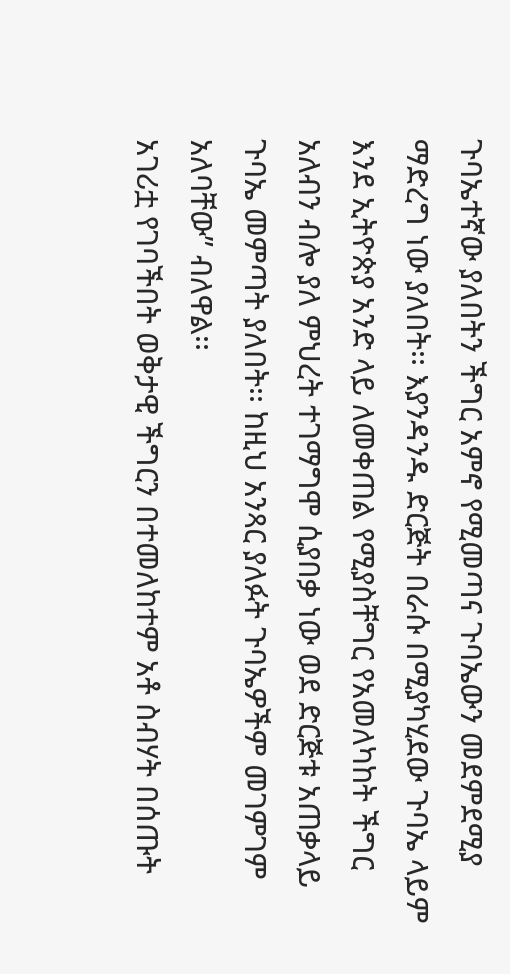ጉባኤተኛው ያለበትን ችግር አምኖ የሚመጣና ጉባኤውን መደምደሚያ ማድረግ ነው ያለበት፡፡ እያንዳንዱ ድርጅት በራሱ በሚያካሂደው ጉባኤ ላይም እንደ ኢትዮጵያ አንድ ላይ ለመቀጠል የሚያስቸግር የአመለካከት ችግር አለብን ብሎ ያለ ምህረት ተገማግሞ ሲያበቃ ነው ወደ ድርጅቱ አጠቃላይ ጉባኤ መምጣት ያለበት፡፡ ከዚህ አንጻር ያለፉት ጉባኤዎችም መገምገም አለባቸው” ብለዋል፡፡
አገሪቷ የገባችበት ወቅታዊ ችግርን በተመለከተም አቶ ስብሃት በሰጡት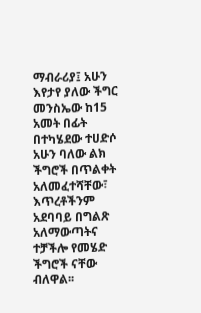ማብራሪያ፤ አሁን እየታየ ያለው ችግር መንስኤው ከ15 አመት በፊት በተካሄደው ተሀድሶ አሁን ባለው ልክ ችግሮች በጥልቀት አለመፈተሻቸው፣ እጥረቶችንም አደባባይ በግልጽ አለማውጣትና ተቻችሎ የመሄድ ችግሮች ናቸው ብለዋል፡፡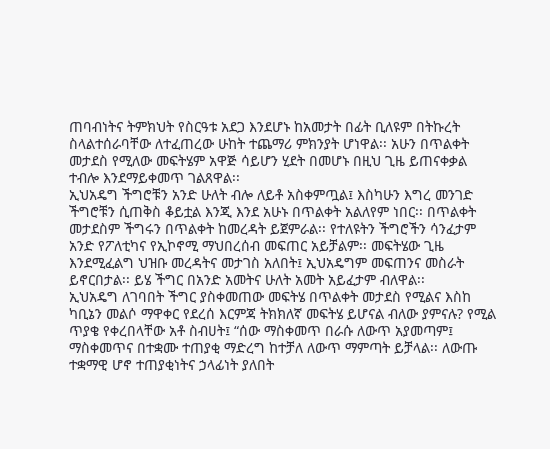ጠባብነትና ትምክህት የስርዓቱ አደጋ እንደሆኑ ከአመታት በፊት ቢለዩም በትኩረት ስላልተሰራባቸው ለተፈጠረው ሁከት ተጨማሪ ምክንያት ሆነዋል፡፡ አሁን በጥልቀት መታደስ የሚለው መፍትሄም አዋጅ ሳይሆን ሂደት በመሆኑ በዚህ ጊዜ ይጠናቀቃል ተብሎ እንደማይቀመጥ ገልጸዋል፡፡
ኢህአዴግ ችግሮቹን አንድ ሁለት ብሎ ለይቶ አስቀምጧል፤ እስካሁን እግረ መንገድ ችግሮቹን ሲጠቅስ ቆይቷል እንጂ እንደ አሁኑ በጥልቀት አልለየም ነበር፡፡ በጥልቀት መታደስም ችግሩን በጥልቀት ከመረዳት ይጀምራል፡፡ የተለዩትን ችግሮችን ሳንፈታም አንድ የፖለቲካና የኢኮኖሚ ማህበረሰብ መፍጠር አይቻልም፡፡ መፍትሄው ጊዜ እንደሚፈልግ ህዝቡ መረዳትና መታገስ አለበት፤ ኢህአዴግም መፍጠንና መስራት ይኖርበታል፡፡ ይሄ ችግር በአንድ አመትና ሁለት አመት አይፈታም ብለዋል፡፡
ኢህአዴግ ለገባበት ችግር ያስቀመጠው መፍትሄ በጥልቀት መታደስ የሚልና እስከ ካቢኔን መልሶ ማዋቀር የደረሰ እርምጃ ትክክለኛ መፍትሄ ይሆናል ብለው ያምናሉ? የሚል ጥያቄ የቀረበላቸው አቶ ስብሀት፤ “ሰው ማስቀመጥ በራሱ ለውጥ አያመጣም፤ ማስቀመጥና በተቋሙ ተጠያቂ ማድረግ ከተቻለ ለውጥ ማምጣት ይቻላል፡፡ ለውጡ ተቋማዊ ሆኖ ተጠያቂነትና ኃላፊነት ያለበት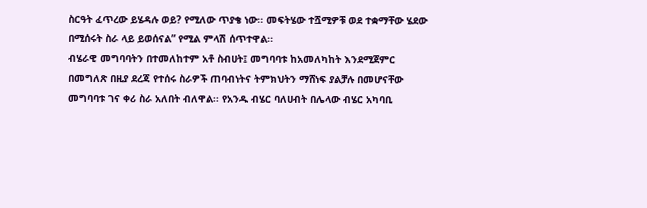ስርዓት ፈጥረው ይሄዳሉ ወይ? የሚለው ጥያቄ ነው፡፡ መፍትሄው ተሿሚዎቹ ወደ ተቋማቸው ሄደው በሚሰሩት ስራ ላይ ይወሰናል” የሚል ምላሽ ሰጥተዋል፡፡
ብሄራዊ መግባባትን በተመለከተም አቶ ስብሀት፤ መግባባቱ ከአመለካከት እንደሚጀምር በመግለጽ በዚያ ደረጃ የተሰሩ ስራዎች ጠባብነትና ትምክህትን ማሸነፍ ያልቻሉ በመሆናቸው መግባባቱ ገና ቀሪ ስራ አለበት ብለዋል፡፡ የአንዱ ብሄር ባለሀብት በሌላው ብሄር አካባቢ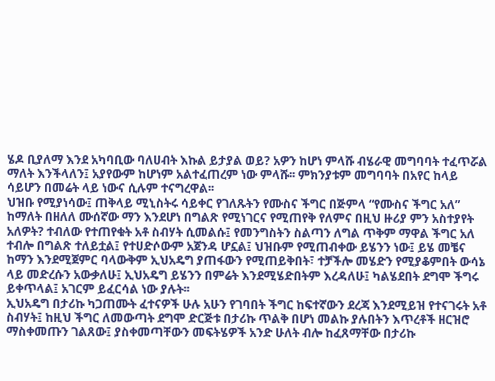ሄዶ ቢያለማ እንደ አካባቢው ባለሀብት እኩል ይታያል ወይ? አዎን ከሆነ ምላሹ ብሄራዊ መግባባት ተፈጥሯል ማለት እንችላለን፤ አያየውም ከሆነም አልተፈጠረም ነው ምላሹ፡፡ ምክንያቱም መግባባት በአየር ከላይ ሳይሆን በመሬት ላይ ነውና ሲሉም ተናግረዋል፡፡
ህዝቡ የሚያነሳው፤ ጠቅላይ ሚኒስትሩ ሳይቀር የገለጹትን የሙስና ችግር በጅምላ “የሙስና ችግር አለ” ከማለት በዘለለ ሙሰኛው ማን እንደሆነ በግልጽ የሚነገርና የሚጠየቅ የለምና በዚህ ዙሪያ ምን አስተያየት አለዎት? ተብለው የተጠየቁት አቶ ስብሃት ሲመልሱ፤ የመንግስትን ስልጣን ለግል ጥቅም ማዋል ችግር አለ ተብሎ በግልጽ ተለይቷል፤ የተሀድሶውም አጀንዳ ሆኗል፤ ህዝቡም የሚጠብቀው ይሄንን ነው፤ ይሄ መቼና ከማን እንደሚጀምር ባላውቅም ኢህአዴግ ያጠፋውን የሚጠይቅበት፣ ተቻችሎ መሄድን የሚያቆምበት ውሳኔ ላይ መድረሱን አውቃለሁ፤ ኢህአዴግ ይሄንን በምሬት እንደሚሄድበትም እረዳለሁ፤ ካልሄደበት ደግሞ ችግሩ ይቀጥላል፤ አገርም ይፈርሳል ነው ያሉት፡፡
ኢህአዴግ በታሪኩ ካጋጠሙት ፈተናዎች ሁሉ አሁን የገባበት ችግር ከፍተኛውን ደረጃ እንደሚይዝ የተናገሩት አቶ ስብሃት፤ ከዚህ ችግር ለመውጣት ደግሞ ድርጅቱ በታሪኩ ጥልቅ በሆነ መልኩ ያሉበትን እጥረቶች ዘርዝሮ ማስቀመጡን ገልጸው፤ ያስቀመጣቸውን መፍትሄዎች አንድ ሁለት ብሎ ከፈጸማቸው በታሪኩ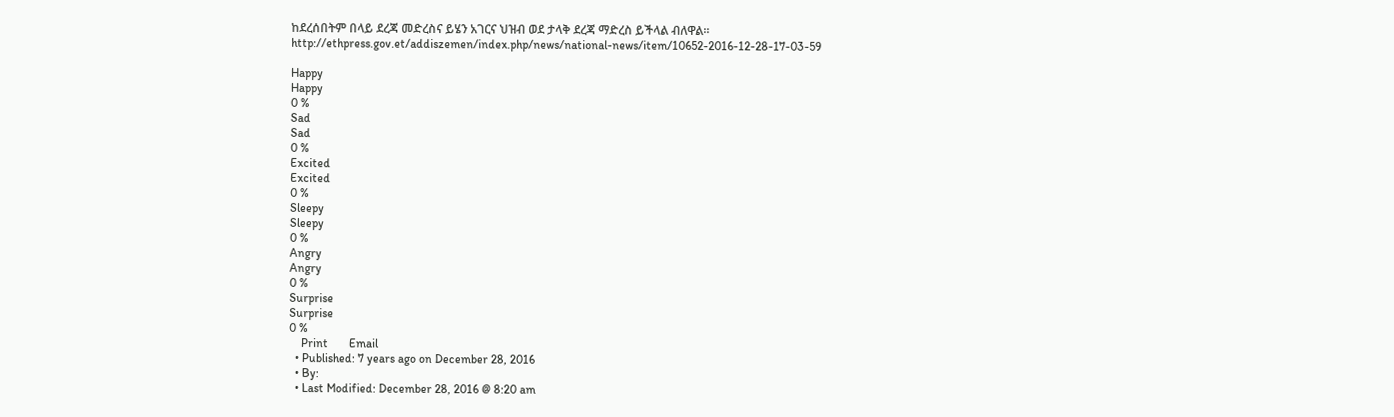ከደረሰበትም በላይ ደረጃ መድረስና ይሄን አገርና ህዝብ ወደ ታላቅ ደረጃ ማድረስ ይችላል ብለዋል፡፡
http://ethpress.gov.et/addiszemen/index.php/news/national-news/item/10652-2016-12-28-17-03-59

Happy
Happy
0 %
Sad
Sad
0 %
Excited
Excited
0 %
Sleepy
Sleepy
0 %
Angry
Angry
0 %
Surprise
Surprise
0 %
    Print       Email
  • Published: 7 years ago on December 28, 2016
  • By:
  • Last Modified: December 28, 2016 @ 8:20 am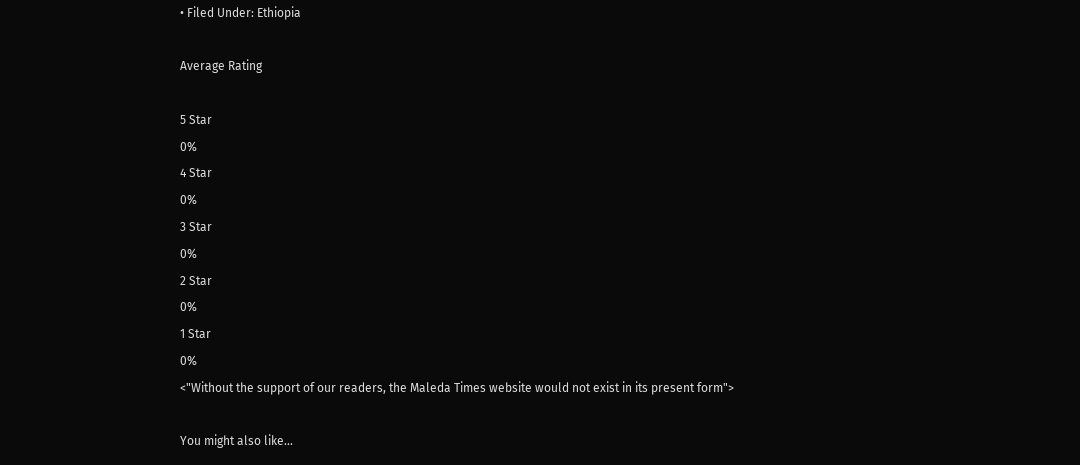• Filed Under: Ethiopia

Average Rating

5 Star
0%
4 Star
0%
3 Star
0%
2 Star
0%
1 Star
0%
<"Without the support of our readers, the Maleda Times website would not exist in its present form">

You might also like...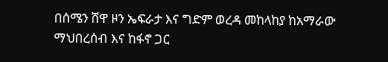በሰሜን ሸዋ ዞን ኤፍራታ እና ግድም ወረዳ መከላከያ ከአማራው ማህበረሰብ እና ከፋኖ ጋር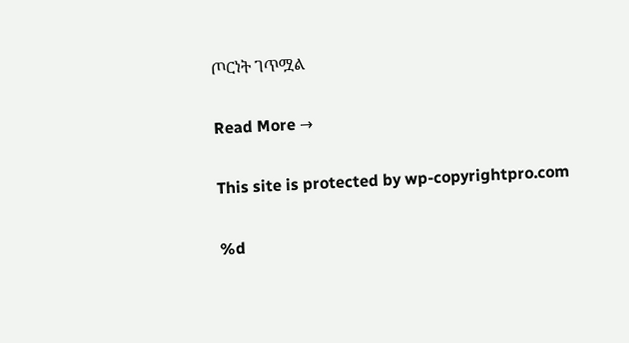ጦርነት ገጥሟል

Read More →

This site is protected by wp-copyrightpro.com

%d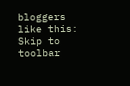bloggers like this:
Skip to toolbar